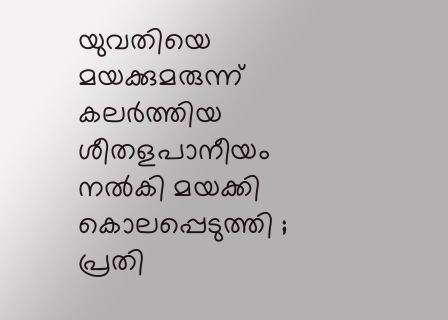യുവതിയെ മയക്കുമരുന്ന് കലര്‍ത്തിയ ശീതളപാനീയം നല്‍കി മയക്കി കൊലപ്പെടുത്തി ; പ്രതി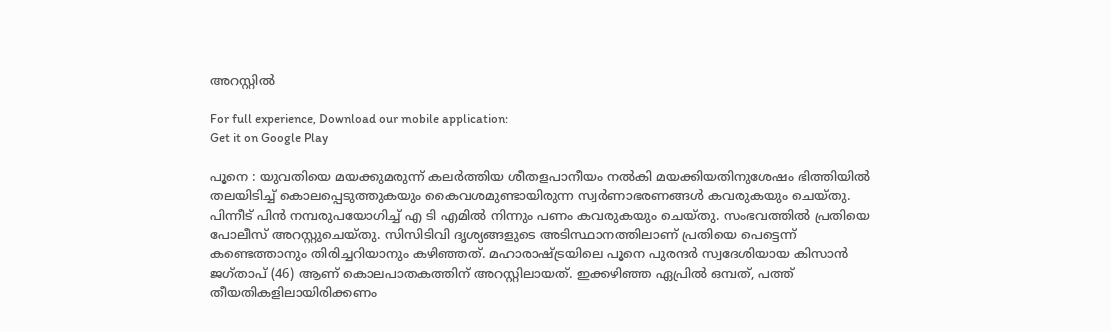അറസ്റ്റില്‍

For full experience, Download our mobile application:
Get it on Google Play

പൂനെ : യുവതിയെ മയക്കുമരുന്ന് കലര്‍ത്തിയ ശീതളപാനീയം നല്‍കി മയക്കിയതിനുശേഷം ഭിത്തിയില്‍ തലയിടിച്ച്‌ കൊലപ്പെടുത്തുകയും കൈവശമുണ്ടായിരുന്ന സ്വര്‍ണാഭരണങ്ങള്‍ കവരുകയും ചെയ്തു. പിന്നീട് പിന്‍ നമ്പരുപയോഗിച്ച്‌ എ ടി എമില്‍ നിന്നും പണം കവരുകയും ചെയ്തു. സംഭവത്തില്‍ പ്രതിയെ പോലീസ് അറസ്റ്റുചെയ്തു. സിസിടിവി ദൃശ്യങ്ങളുടെ അടിസ്ഥാനത്തിലാണ് പ്രതിയെ പെട്ടെന്ന് കണ്ടെത്താനും തിരിച്ചറിയാനും കഴിഞ്ഞത്. മഹാരാഷ്ട്രയിലെ പൂനെ പുരന്ദര്‍ സ്വദേശിയായ കിസാന്‍ ജഗ്താപ് (46) ആണ് കൊലപാതകത്തിന് അറസ്റ്റിലായത്. ഇക്കഴിഞ്ഞ ഏപ്രില്‍ ഒമ്പത്, പത്ത് തീയതികളിലായിരിക്കണം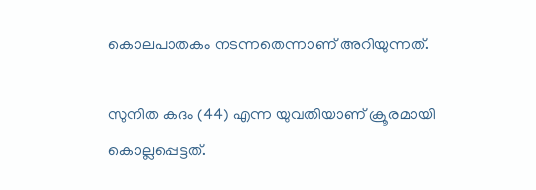കൊലപാതകം നടന്നതെന്നാണ് അറിയുന്നത്.

സുനിത കദം (44) എന്ന യുവതിയാണ് ക്രൂരമായി കൊല്ലപ്പെട്ടത്.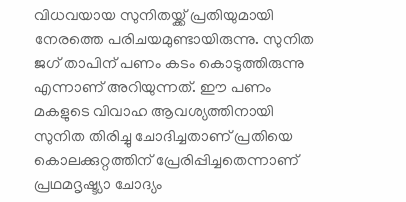വിധവയായ സുനിതയ്ക്ക് പ്രതിയുമായി നേരത്തെ പരിചയമുണ്ടായിരുന്നു. സുനിത ജഗ് താപിന് പണം കടം കൊടുത്തിരുന്നു എന്നാണ് അറിയുന്നത്. ഈ പണം മകളുടെ വിവാഹ ആവശ്യത്തിനായി സുനിത തിരിച്ചു ചോദിച്ചതാണ് പ്രതിയെ കൊലക്കുറ്റത്തിന് പ്രേരിപ്പിച്ചതെന്നാണ് പ്രഥമദൃഷ്ട്യാ ചോദ്യം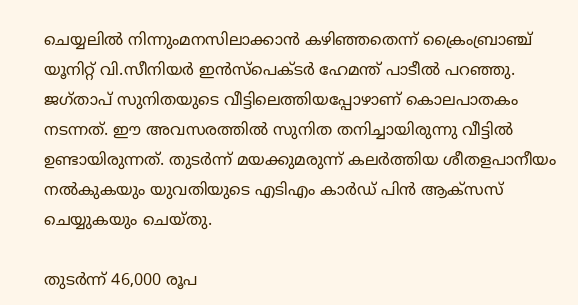ചെയ്യലില്‍ നിന്നുംമനസിലാക്കാന്‍ കഴിഞ്ഞതെന്ന് ക്രൈംബ്രാഞ്ച് യൂനിറ്റ് വി.സീനിയര്‍ ഇന്‍സ്‌പെക്ടര്‍ ഹേമന്ത് പാടീല്‍ പറഞ്ഞു. ജഗ്താപ് സുനിതയുടെ വീട്ടിലെത്തിയപ്പോഴാണ് കൊലപാതകം നടന്നത്. ഈ അവസരത്തില്‍ സുനിത തനിച്ചായിരുന്നു വീട്ടില്‍ ഉണ്ടായിരുന്നത്. തുടര്‍ന്ന് മയക്കുമരുന്ന് കലര്‍ത്തിയ ശീതളപാനീയം നല്‍കുകയും യുവതിയുടെ എടിഎം കാര്‍ഡ് പിന്‍ ആക്‌സസ് ചെയ്യുകയും ചെയ്തു.

തുടര്‍ന്ന് 46,000 രൂപ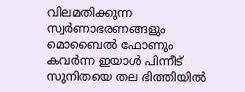വിലമതിക്കുന്ന സ്വര്‍ണാഭരണങ്ങളും മൊബൈല്‍ ഫോണും കവര്‍ന്ന ഇയാള്‍ പിന്നീട് സുനിതയെ തല ഭിത്തിയില്‍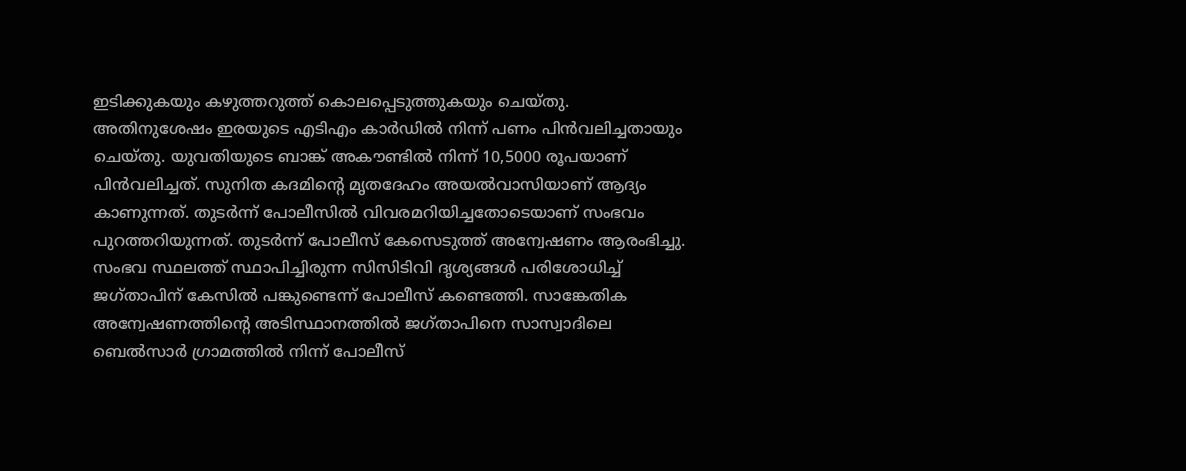ഇടിക്കുകയും കഴുത്തറുത്ത് കൊലപ്പെടുത്തുകയും ചെയ്തു. അതിനുശേഷം ഇരയുടെ എടിഎം കാര്‍ഡില്‍ നിന്ന് പണം പിന്‍വലിച്ചതായും ചെയ്തു. യുവതിയുടെ ബാങ്ക് അകൗണ്ടില്‍ നിന്ന് 10,5000 രൂപയാണ് പിന്‍വലിച്ചത്. സുനിത കദമിന്റെ മൃതദേഹം അയല്‍വാസിയാണ് ആദ്യം കാണുന്നത്. തുടര്‍ന്ന് പോലീസില്‍ വിവരമറിയിച്ചതോടെയാണ് സംഭവം പുറത്തറിയുന്നത്. തുടര്‍ന്ന് പോലീസ് കേസെടുത്ത് അന്വേഷണം ആരംഭിച്ചു. സംഭവ സ്ഥലത്ത് സ്ഥാപിച്ചിരുന്ന സിസിടിവി ദൃശ്യങ്ങള്‍ പരിശോധിച്ച്‌ ജഗ്താപിന് കേസില്‍ പങ്കുണ്ടെന്ന് പോലീസ് കണ്ടെത്തി. സാങ്കേതിക അന്വേഷണത്തിന്റെ അടിസ്ഥാനത്തില്‍ ജഗ്താപിനെ സാസ്വാദിലെ ബെല്‍സാര്‍ ഗ്രാമത്തില്‍ നിന്ന് പോലീസ്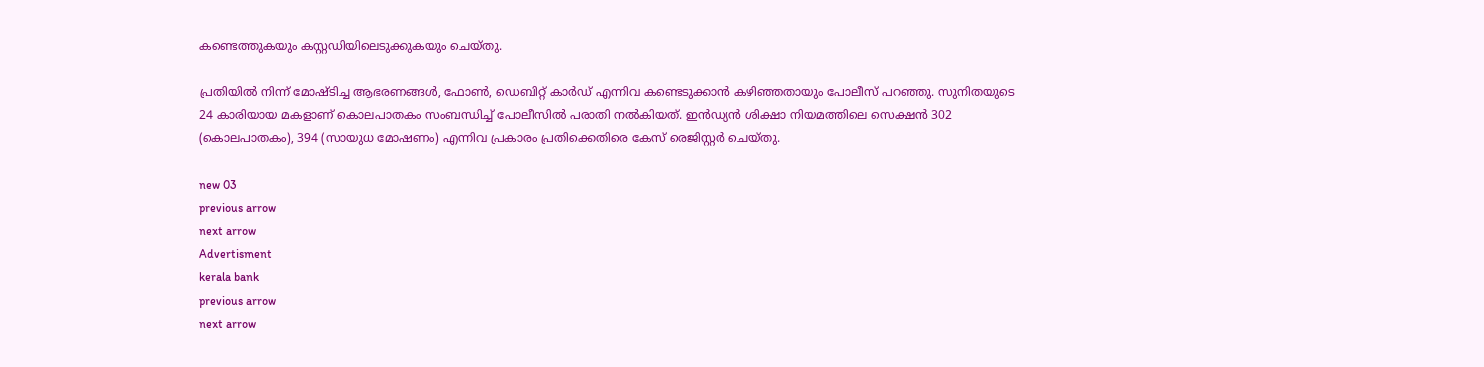കണ്ടെത്തുകയും കസ്റ്റഡിയിലെടുക്കുകയും ചെയ്തു.

പ്രതിയില്‍ നിന്ന് മോഷ്ടിച്ച ആഭരണങ്ങള്‍, ഫോണ്‍, ഡെബിറ്റ് കാര്‍ഡ് എന്നിവ കണ്ടെടുക്കാന്‍ കഴിഞ്ഞതായും പോലീസ് പറഞ്ഞു. സുനിതയുടെ 24 കാരിയായ മകളാണ് കൊലപാതകം സംബന്ധിച്ച്‌ പോലീസില്‍ പരാതി നല്‍കിയത്. ഇന്‍ഡ്യന്‍ ശിക്ഷാ നിയമത്തിലെ സെക്ഷന്‍ 302 (കൊലപാതകം), 394 (സായുധ മോഷണം) എന്നിവ പ്രകാരം പ്രതിക്കെതിരെ കേസ് രെജിസ്റ്റര്‍ ചെയ്തു.

new 03
previous arrow
next arrow
Advertisment
kerala bank
previous arrow
next arrow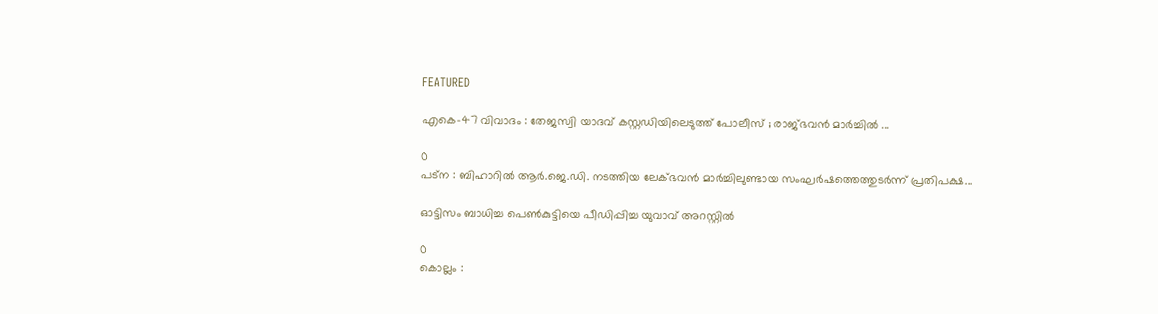FEATURED

എകെ-47 വിവാദം : തേജസ്വി യാദവ് കസ്റ്റഡിയിലെടുത്ത് പോലീസ് ; രാജ്ഭവൻ മാർച്ചിൽ ...

0
പട്‌ന : ബിഹാറിൽ ആർ.ജെ.ഡി. നടത്തിയ ലേക്ഭവൻ മാർച്ചിലുണ്ടായ സംഘർഷത്തെത്തുടർന്ന് പ്രതിപക്ഷ...

ഓട്ടിസം ബാധിച്ച പെൺകുട്ടിയെ പീഡിപ്പിച്ച യുവാവ് അറസ്റ്റിൽ

0
കൊല്ലം :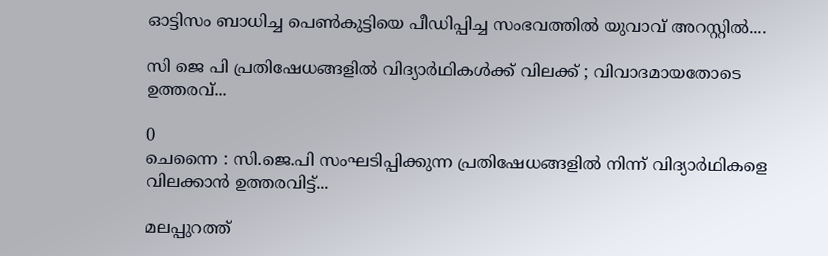ഓട്ടിസം ബാധിച്ച പെൺകുട്ടിയെ പീഡിപ്പിച്ച സംഭവത്തിൽ യുവാവ് അറസ്റ്റിൽ....

സി ജെ പി പ്രതിഷേധങ്ങളിൽ വിദ്യാർഥികൾക്ക് വിലക്ക് ; വിവാദമായതോടെ ഉത്തരവ്...

0
ചെന്നൈ : സി.ജെ.പി സംഘടിപ്പിക്കുന്ന പ്രതിഷേധങ്ങളിൽ നിന്ന് വിദ്യാർഥികളെ വിലക്കാൻ ഉത്തരവിട്ട്...

മലപ്പുറത്ത്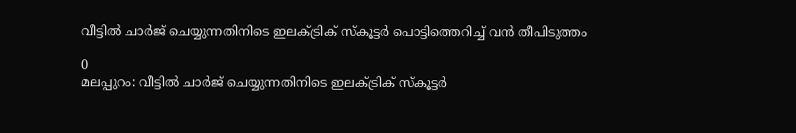വീട്ടില്‍ ചാര്‍ജ് ചെയ്യുന്നതിനിടെ ഇലക്ട്രിക് സ്‌കൂട്ടര്‍ പൊട്ടിത്തെറിച്ച് വന്‍ തീപിടുത്തം

0
മലപ്പുറം: വീട്ടില്‍ ചാര്‍ജ് ചെയ്യുന്നതിനിടെ ഇലക്ട്രിക് സ്‌കൂട്ടര്‍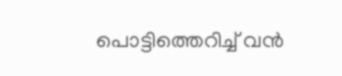പൊട്ടിത്തെറിച്ച് വന്‍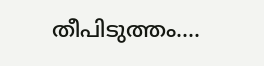തീപിടുത്തം....